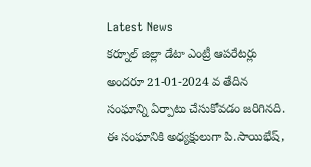Latest News
కర్నూల్ జిల్లా డేటా ఎంట్రీ ఆపరేటర్లు అందరూ 21-01-2024 వ తేదిన సంఘాన్ని ఏర్పాటు చేసుకోవడం జరిగినది. ఈ సంఘానికి అధ్యక్షులుగా పి.సాయిభేష్,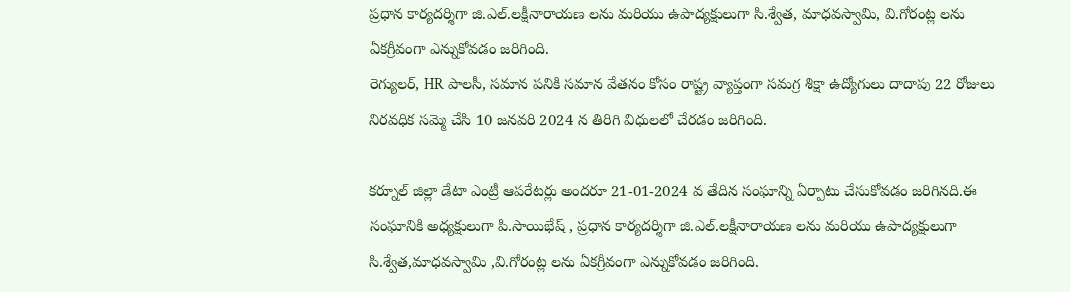ప్రధాన కార్యదర్శిగా జి.ఎల్.లక్షీనారాయణ లను మరియు ఉపాద్యక్షులుగా సి.శ్వేత, మాధవస్వామి, వి.గోరంట్ల లను ఏకగ్రీవంగా ఎన్నుకోవడం జరిగింది.
రెగ్యులర్, HR పాలసీ, సమాన పనికి సమాన వేతనం కోసం రాష్ట్ర వ్యాప్తంగా సమగ్ర శిక్షా ఉద్యోగులు దాదాపు 22 రోజులు నిరవధిక సమ్మె చేసి 10 జనవరి 2024 న తిరిగి విధులలో చేరడం జరిగింది.

కర్నూల్ జిల్లా డేటా ఎంట్రీ ఆపరేటర్లు అందరూ 21-01-2024 వ తేదిన సంఘాన్ని ఏర్పాటు చేసుకోవడం జరిగినది.ఈ సంఘానికి అధ్యక్షులుగా పి.సాయిభేష్ , ప్రధాన కార్యదర్శిగా జి.ఎల్.లక్షీనారాయణ లను మరియు ఉపాద్యక్షులుగా సి.శ్వేత,మాధవస్వామి ,వి.గోరంట్ల లను ఏకగ్రీవంగా ఎన్నుకోవడం జరిగింది.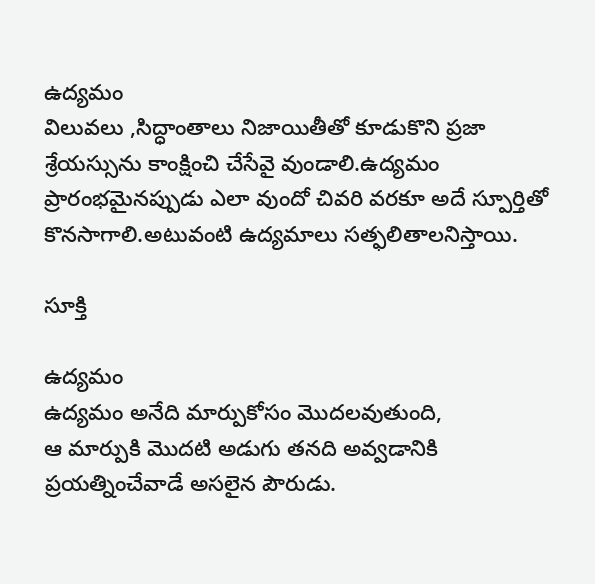ఉద్యమం
విలువలు ,సిద్ధాంతాలు నిజాయితీతో కూడుకొని ప్రజా శ్రేయస్సును కాంక్షించి చేసేవై వుండాలి.ఉద్యమం ప్రారంభమైనప్పుడు ఎలా వుందో చివరి వరకూ అదే స్పూర్తితో కొనసాగాలి.అటువంటి ఉద్యమాలు సత్ఫలితాలనిస్తాయి.

సూక్తి

ఉద్యమం
ఉద్యమం అనేది మార్పుకోసం మొదలవుతుంది,
ఆ మార్పుకి మొదటి అడుగు తనది అవ్వడానికి
ప్రయత్నించేవాడే అసలైన పౌరుడు.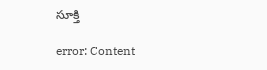సూక్తి

error: Content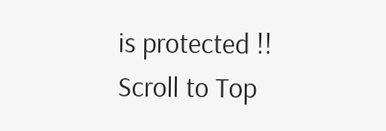is protected !!
Scroll to Top